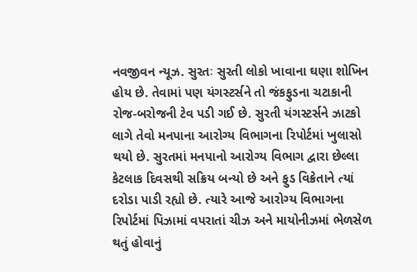નવજીવન ન્યૂઝ. સુરતઃ સુરતી લોકો ખાવાના ઘણા શોખિન હોય છે. તેવામાં પણ યંગસ્ટર્સને તો જંકફુડના ચટાકાની રોજ-બરોજની ટેવ પડી ગઈ છે. સુરતી યંગસ્ટર્સને ઝાટકો લાગે તેવો મનપાના આરોગ્ય વિભાગના રિપોર્ટમાં ખુલાસો થયો છે. સુરતમાં મનપાનો આરોગ્ય વિભાગ દ્વારા છેલ્લા કેટલાક દિવસથી સક્રિય બન્યો છે અને ફુડ વિક્રેતાને ત્યાં દરોડા પાડી રહ્યો છે. ત્યારે આજે આરોગ્ય વિભાગના રિપોર્ટમાં પિઝામાં વપરાતાં ચીઝ અને માયોનીઝમાં ભેળસેળ થતું હોવાનું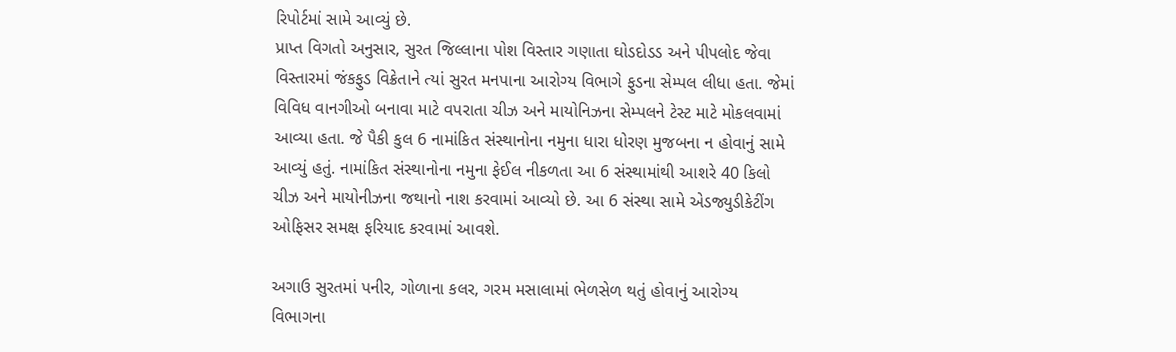રિપોર્ટમાં સામે આવ્યું છે.
પ્રાપ્ત વિગતો અનુસાર, સુરત જિલ્લાના પોશ વિસ્તાર ગણાતા ઘોડદોડડ અને પીપલોદ જેવા વિસ્તારમાં જંકફુડ વિક્રેતાને ત્યાં સુરત મનપાના આરોગ્ય વિભાગે ફુડના સેમ્પલ લીધા હતા. જેમાં વિવિધ વાનગીઓ બનાવા માટે વપરાતા ચીઝ અને માયોનિઝના સેમ્પલને ટેસ્ટ માટે મોકલવામાં આવ્યા હતા. જે પૈકી કુલ 6 નામાંકિત સંસ્થાનોના નમુના ધારા ધોરણ મુજબના ન હોવાનું સામે આવ્યું હતું. નામાંકિત સંસ્થાનોના નમુના ફેઈલ નીકળતા આ 6 સંસ્થામાંથી આશરે 40 કિલો ચીઝ અને માયોનીઝના જથાનો નાશ કરવામાં આવ્યો છે. આ 6 સંસ્થા સામે એડજ્યુડીકેટીંગ ઓફિસર સમક્ષ ફરિયાદ કરવામાં આવશે.

અગાઉ સુરતમાં પનીર, ગોળાના કલર, ગરમ મસાલામાં ભેળસેળ થતું હોવાનું આરોગ્ય વિભાગના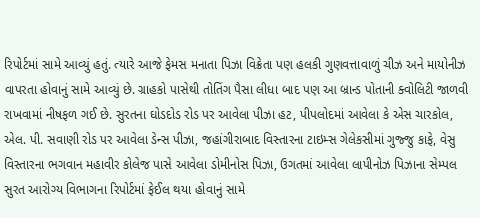રિપોર્ટમાં સામે આવ્યું હતું. ત્યારે આજે ફેમસ મનાતા પિઝા વિક્રેતા પણ હલકી ગુણવત્તાવાળું ચીઝ અને માયોનીઝ વાપરતા હોવાનું સામે આવ્યું છે. ગ્રાહકો પાસેથી તોતિંગ પૈસા લીધા બાદ પણ આ બ્રાન્ડ પોતાની ક્વોલિટી જાળવી રાખવામાં નીષફળ ગઈ છે. સુરતના ઘોડદોડ રોડ પર આવેલા પીઝા હટ, પીપલોદમાં આવેલા કે એસ ચારકોલ, એલ. પી. સવાણી રોડ પર આવેલા ડેન્સ પીઝા, જહાંગીરાબાદ વિસ્તારના ટાઇમ્સ ગેલેકસીમાં ગુજ્જુ કાફે, વેસુ વિસ્તારના ભગવાન મહાવીર કોલેજ પાસે આવેલા ડોમીનોસ પિઝા, ઉગતમાં આવેલા લાપીનોઝ પિઝાના સેમ્પલ સુરત આરોગ્ય વિભાગના રિપોર્ટમાં ફેઈલ થયા હોવાનું સામે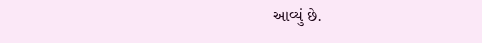આવ્યું છે.